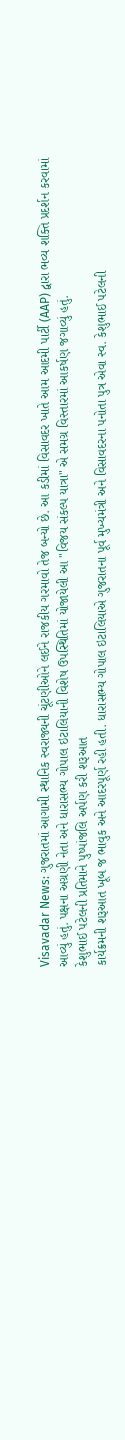Visavadar News: ગુજરાતમાં આગામી સ્થાનિક સ્વરાજ્યની ચૂંટણીઓને લઈને રાજકીય ગરમાવો તેજ બન્યો છે. આ કડીમાં વિસાવદર ખાતે આમ આદમી પાર્ટી (AAP) દ્વારા ભવ્ય શક્તિ પ્રદર્શન કરવામાં આવ્યું હતું. પક્ષના અગ્રણી નેતા અને ધારાસભ્ય ગોપાલ ઇટાલિયાની વિશેષ ઉપસ્થિતિમાં યોજાયેલી આ "વિજય સંકલ્પ યાત્રા" એ સમગ્ર વિસ્તારમાં આકર્ષણ જગાવ્યું હતું.
કેશુભાઈ પટેલની પ્રતિમાને પુષ્પાંજલિ અર્પણ કરી શરૂઆત
કાર્યક્રમની શરૂઆત ખૂબ જ ભાવુક અને આદરપૂર્ણ રહી હતી. ધારાસભ્ય ગોપાલ ઇટાલિયાએ ગુજરાતના પૂર્વ મુખ્યમંત્રી અને વિસાવદરના પનોતા પુત્ર એવા સ્વ. કેશુભાઈ પટેલની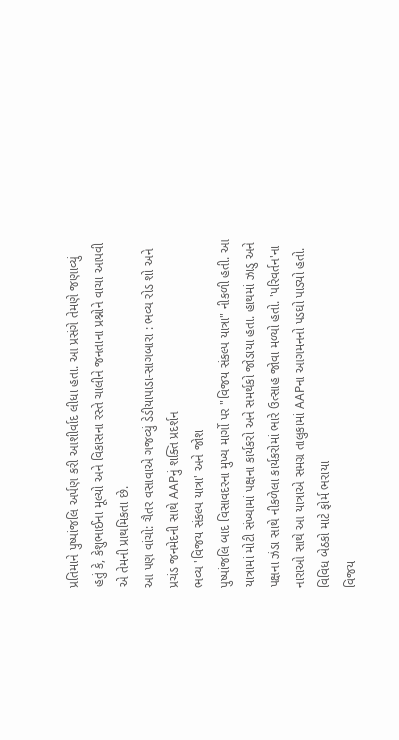પ્રતિમાને પુષ્પાંજલિ અર્પણ કરી આશીર્વાદ લીધા હતા. આ પ્રસંગે તેમણે જણાવ્યું હતું કે, કેશુભાઈના મૂલ્યો અને વિકાસના રસ્તે ચાલીને જનતાના પ્રશ્નોને વાચા આપવી એ તેમની પ્રાથમિકતા છે.
આ પણ વાંચો: ચૈતર વસાવાએ ગજવ્યું ડેડીયાપાડા-સાગબારા : ભવ્ય રોડ શો અને પ્રચંડ જનમેદની સાથે AAPનું શક્તિ પ્રદર્શન
ભવ્ય 'વિજય સંકલ્પ યાત્રા' અને જોશ
પુષ્પાંજલિ બાદ વિસાવદરના મુખ્ય માર્ગો પર "વિજય સંકલ્પ યાત્રા" નીકળી હતી. આ યાત્રામાં મોટી સંખ્યામાં પક્ષના કાર્યકરો અને સમર્થકો જોડાયા હતા. હાથમાં ઝાડુ અને પક્ષના ઝંડા સાથે નીકળેલા કાર્યકરોમાં ભારે ઉત્સાહ જોવા મળ્યો હતો. 'પરિવર્તન'ના નારાઓ સાથે આ યાત્રાએ સમગ્ર તાલુકામાં AAPના આગમનનો પડઘો પાડ્યો હતો.
વિવિધ બેઠકો માટે ફોર્મ ભરાયા
વિજય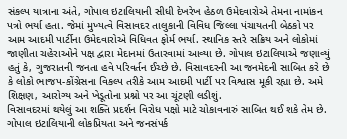સંકલ્પ યાત્રાના અંતે, ગોપાલ ઇટાલિયાની સીધી દેખરેખ હેઠળ ઉમેદવારોએ તેમના નામાંકન પત્રો ભર્યા હતા. જેમાં મુખ્યત્વે વિસાવદર તાલુકાની વિવિધ જિલ્લા પંચાયતની બેઠકો પર આમ આદમી પાર્ટીના ઉમેદવારોએ વિધિવત ફોર્મ ભર્યા. સ્થાનિક સ્તરે સક્રિય અને લોકોમાં જાણીતા ચહેરાઓને પક્ષ દ્વારા મેદાનમાં ઉતારવામાં આવ્યા છે. ગોપાલ ઇટાલિયાએ જણાવ્યું હતું કે, ગુજરાતની જનતા હવે પરિવર્તન ઈચ્છે છે. વિસાવદરની આ જનમેદની સાબિત કરે છે કે લોકો ભાજપ-કોંગ્રેસના વિકલ્પ તરીકે આમ આદમી પાર્ટી પર વિશ્વાસ મૂકી રહ્યા છે. અમે શિક્ષણ, આરોગ્ય અને ખેડૂતોના પ્રશ્નો પર આ ચૂંટણી લડીશું.
વિસાવદરમાં થયેલું આ શક્તિ પ્રદર્શન વિરોધ પક્ષો માટે ચોકાવનારું સાબિત થઈ શકે તેમ છે. ગોપાલ ઇટાલિયાની લોકપ્રિયતા અને જનસંપર્ક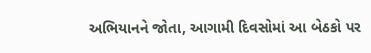અભિયાનને જોતા, આગામી દિવસોમાં આ બેઠકો પર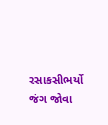રસાકસીભર્યો જંગ જોવા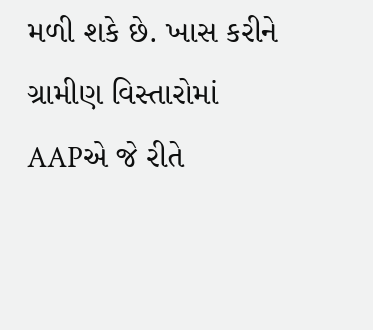મળી શકે છે. ખાસ કરીને ગ્રામીણ વિસ્તારોમાં AAPએ જે રીતે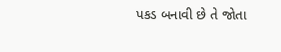પકડ બનાવી છે તે જોતા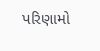પરિણામો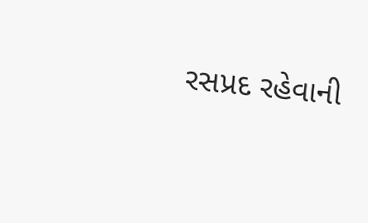રસપ્રદ રહેવાની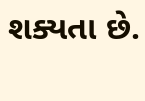શક્યતા છે.